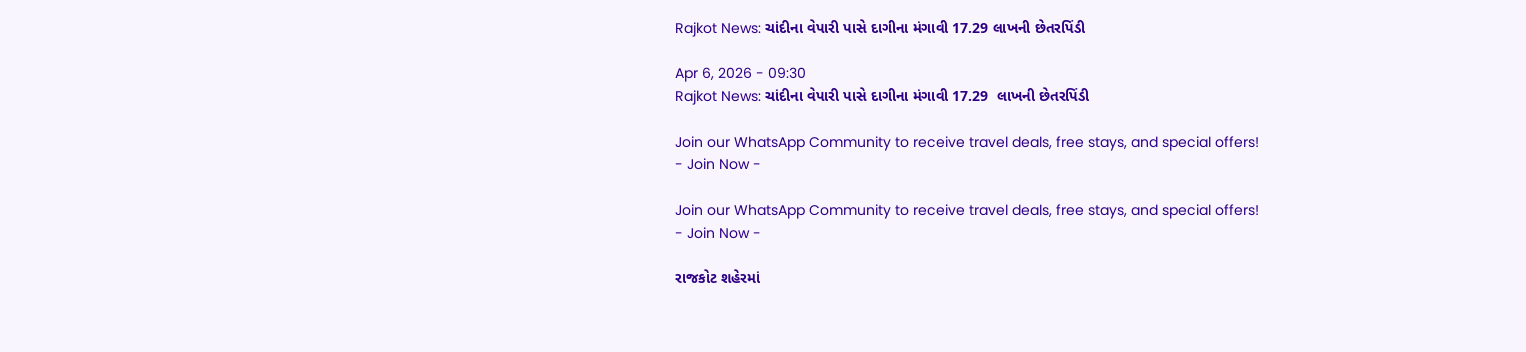Rajkot News: ચાંદીના વેપારી પાસે દાગીના મંગાવી 17.29 લાખની છેતરપિંડી

Apr 6, 2026 - 09:30
Rajkot News: ચાંદીના વેપારી પાસે દાગીના મંગાવી 17.29  લાખની છેતરપિંડી

Join our WhatsApp Community to receive travel deals, free stays, and special offers!
- Join Now -

Join our WhatsApp Community to receive travel deals, free stays, and special offers!
- Join Now -

રાજકોટ શહેરમાં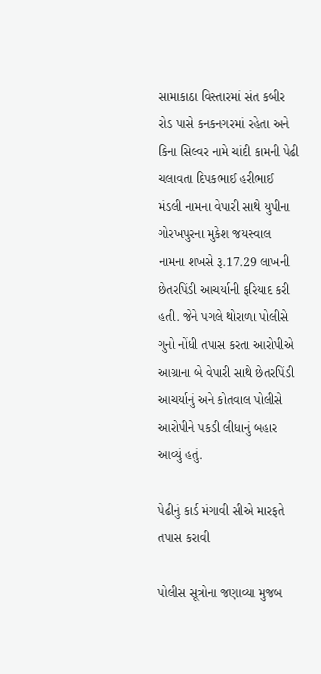સામાકાઠા વિસ્તારમાં સંત કબીર રોડ પાસે કનકનગરમાં રહેતા અને કિના સિલ્વર નામે ચાંદી કામની પેઢી ચલાવતા દિપકભાઈ હરીભાઈ મંડલી નામના વેપારી સાથે યુપીના ગોરખપુરના મુકેશ જયસ્વાલ નામના શખસે રૂ.17.29 લાખની છેતરપિંડી આચર્યાની ફરિયાદ કરી હતી. જેને પગલે થોરાળા પોલીસે ગુનો નોંધી તપાસ કરતા આરોપીએ આગ્રાના બે વેપારી સાથે છેતરપિંડી આચર્યાનું અને કોતવાલ પોલીસે આરોપીને પકડી લીધાનું બહાર આવ્યું હતું.

પેઢીનું કાર્ડ મંગાવી સીએ મારફતે તપાસ કરાવી

પોલીસ સૂત્રોના જણાવ્યા મુજબ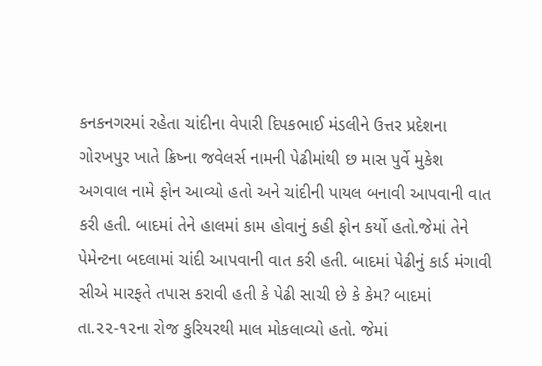કનકનગરમાં રહેતા ચાંદીના વેપારી દિપકભાઈ મંડલીને ઉત્તર પ્રદેશના ગોરખપુર ખાતે ક્રિષ્ના જવેલર્સ નામની પેઢીમાંથી છ માસ પુર્વે મુકેશ અગવાલ નામે ફોન આવ્યો હતો અને ચાંદીની પાયલ બનાવી આપવાની વાત કરી હતી. બાદમાં તેને હાલમાં કામ હોવાનું કહી ફોન કર્યો હતો.જેમાં તેને પેમેન્ટના બદલામાં ચાંદી આપવાની વાત કરી હતી. બાદમાં પેઢીનું કાર્ડ મંગાવી સીએ મારફતે તપાસ કરાવી હતી કે પેઢી સાચી છે કે કેમ? બાદમાં તા.૨૨-૧૨ના રોજ કુરિયરથી માલ મોકલાવ્યો હતો. જેમાં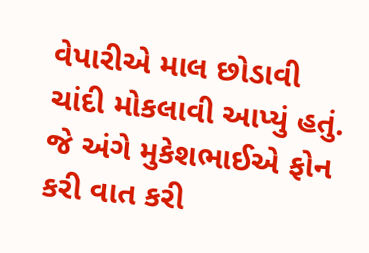વેપારીએ માલ છોડાવી ચાંદી મોકલાવી આપ્યું હતું. જે અંગે મુકેશભાઈએ ફોન કરી વાત કરી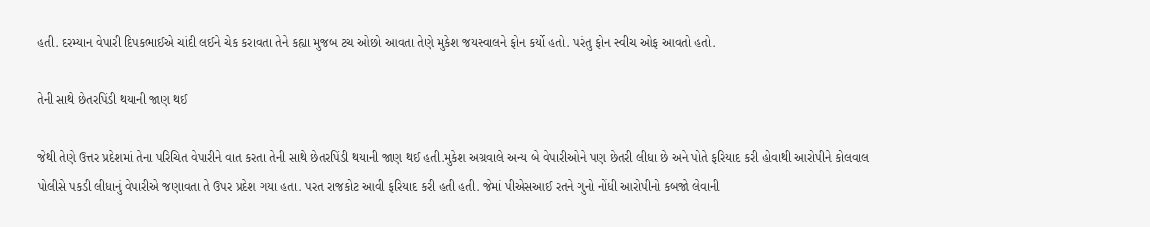હતી. દરમ્યાન વેપારી દિપકભાઈએ ચાંદી લઈને ચેક કરાવતા તેને કહ્યા મુજબ ટચ ઓછો આવતા તેણે મુકેશ જયસ્વાલને ફોન કર્યો હતો. પરંતુ ફોન સ્વીચ ઓફ આવતો હતો.

તેની સાથે છેતરપિંડી થયાની જાણ થઈ

જેથી તેણે ઉત્તર પ્રદેશમાં તેના પરિચિત વેપારીને વાત કરતા તેની સાથે છેતરપિંડી થયાની જાણ થઈ હતી.મુકેશ અગ્રવાલે અન્ય બે વેપારીઓને પણ છેતરી લીધા છે અને પોતે ફરિયાદ કરી હોવાથી આરોપીને કોલવાલ પોલીસે પકડી લીધાનું વેપારીએ જણાવતા તે ઉપર પ્રદેશ ગયા હતા. પરત રાજકોટ આવી ફરિયાદ કરી હતી હતી. જેમાં પીએસઆઈ રતને ગુનો નોંધી આરોપીનો કબજો લેવાની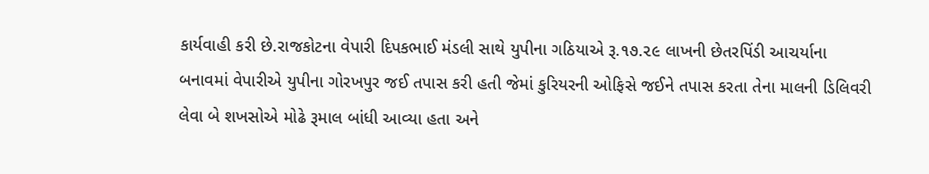કાર્યવાહી કરી છે.રાજકોટના વેપારી દિપકભાઈ મંડલી સાથે યુપીના ગઠિયાએ રૂ.૧૭.૨૯ લાખની છેતરપિંડી આચર્યાના બનાવમાં વેપારીએ યુપીના ગોરખપુર જઈ તપાસ કરી હતી જેમાં કુરિયરની ઓફિસે જઈને તપાસ કરતા તેના માલની ડિલિવરી લેવા બે શખસોએ મોઢે રૂમાલ બાંધી આવ્યા હતા અને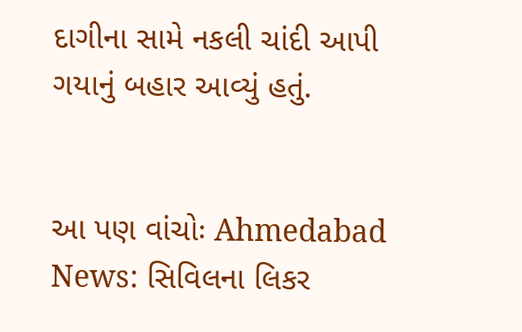દાગીના સામે નકલી ચાંદી આપી ગયાનું બહાર આવ્યું હતું.


આ પણ વાંચોઃ Ahmedabad News: સિવિલના લિકર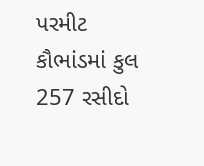પરમીટ કૌભાંડમાં કુલ 257 રસીદો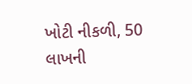ખોટી નીકળી, 50 લાખની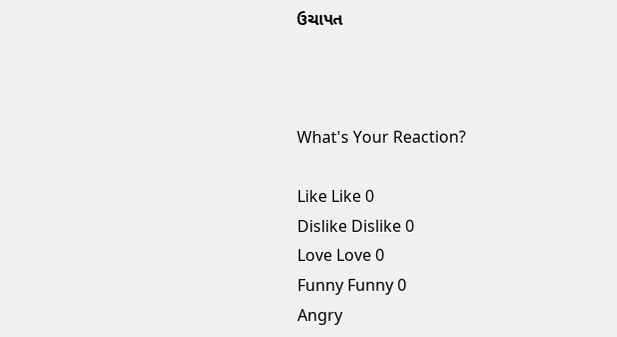ઉચાપત



What's Your Reaction?

Like Like 0
Dislike Dislike 0
Love Love 0
Funny Funny 0
Angry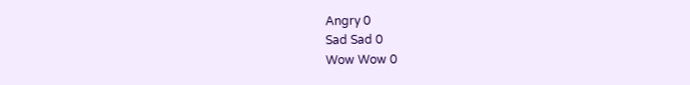Angry 0
Sad Sad 0
Wow Wow 0